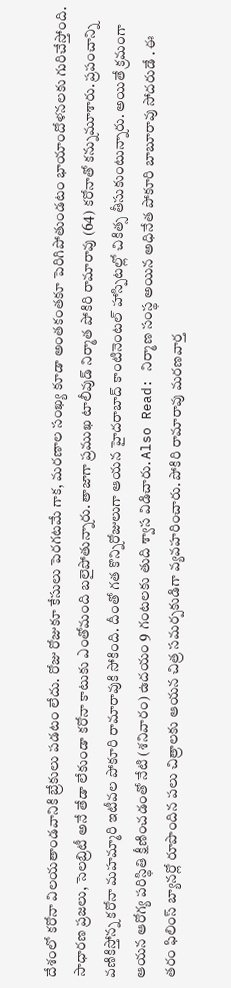దేశంలో కరోనా విలయతాండవానికి బ్రేకులు పడటం లేదు. రోజు రోజుకూ కేసులు పెరగటమే గాక, మరణాల సంఖ్య కూడా అంతకంతకూ పెరిగిపోతుండటం భాయాందోళనలకు గురిచేస్తోంది. సాధారణ ప్రజలు, సెలబ్రిటీ అనే తేడా లేకుండా కరోనా కాటుకు ఎంతోమంది బలైపోతున్నారు. తాజాగా ప్రముఖ టాలీవుడ్ నిర్మాత పోకిరి రామారావు (64) కరోనాతో కన్నుమూశారు. ప్రపంచాన్ని వణికిస్తోన్న కరోనా మహమ్మారి ఇటీవల పోకూరి రామారావుకి సోకింది. దీంతో గత కొన్నిరోజులుగా ఆయన హైదరాబాద్ కాంటినెంటల్ హాస్పిటల్లో చికిత్స తీసుకుంటున్నారు. అయితే క్రమంగా ఆయన ఆరోగ్య పరిస్థితి క్షీణించడంతో నేటి (శనివారం) ఉదయం 9 గంటలకు తుది శ్వాస విడిచారు. Also Read: నిర్మాణ సంస్థ అయిన అధినేత పోకూరి బాబూరావు సోదరుడే . ఈ తరం ఫిలింస్ బ్యానర్లో రూపొందిన పలు చిత్రాలకు ఆయన చిత్ర సమర్పకుడిగా వ్యవహరించారు. పోకిరి రామారావు మరణవార్త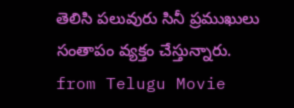తెలిసి పలువురు సినీ ప్రముఖులు సంతాపం వ్యక్తం చేస్తున్నారు.
from Telugu Movie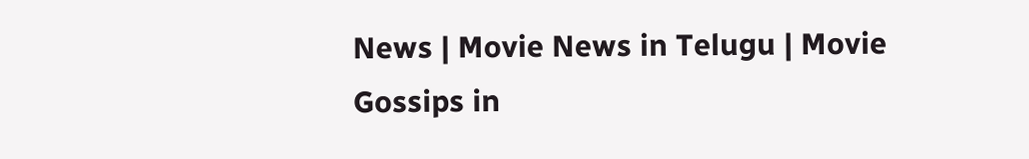News | Movie News in Telugu | Movie Gossips in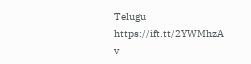Telugu https://ift.tt/2YWMhzA
v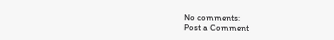No comments:
Post a Comment